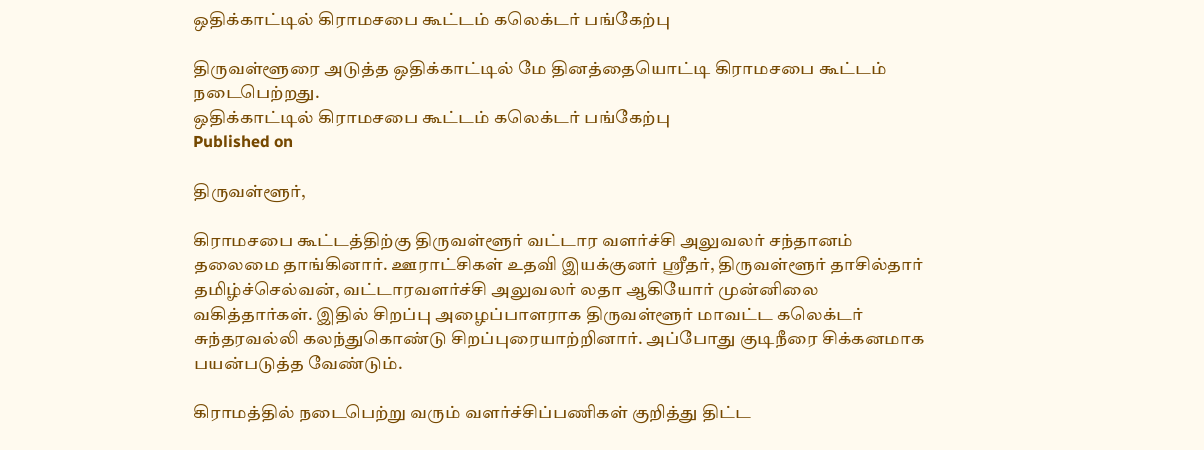ஒதிக்காட்டில் கிராமசபை கூட்டம் கலெக்டர் பங்கேற்பு

திருவள்ளூரை அடுத்த ஒதிக்காட்டில் மே தினத்தையொட்டி கிராமசபை கூட்டம் நடைபெற்றது.
ஒதிக்காட்டில் கிராமசபை கூட்டம் கலெக்டர் பங்கேற்பு
Published on

திருவள்ளூர்,

கிராமசபை கூட்டத்திற்கு திருவள்ளூர் வட்டார வளர்ச்சி அலுவலர் சந்தானம் தலைமை தாங்கினார். ஊராட்சிகள் உதவி இயக்குனர் ஸ்ரீதர், திருவள்ளூர் தாசில்தார் தமிழ்ச்செல்வன், வட்டாரவளர்ச்சி அலுவலர் லதா ஆகியோர் முன்னிலை வகித்தார்கள். இதில் சிறப்பு அழைப்பாளராக திருவள்ளூர் மாவட்ட கலெக்டர் சுந்தரவல்லி கலந்துகொண்டு சிறப்புரையாற்றினார். அப்போது குடிநீரை சிக்கனமாக பயன்படுத்த வேண்டும்.

கிராமத்தில் நடைபெற்று வரும் வளர்ச்சிப்பணிகள் குறித்து திட்ட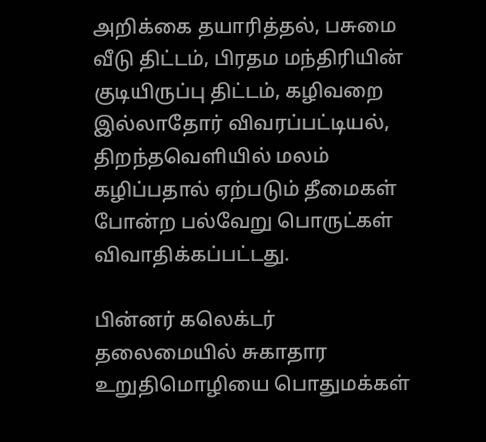அறிக்கை தயாரித்தல், பசுமை வீடு திட்டம், பிரதம மந்திரியின் குடியிருப்பு திட்டம், கழிவறை இல்லாதோர் விவரப்பட்டியல், திறந்தவெளியில் மலம் கழிப்பதால் ஏற்படும் தீமைகள் போன்ற பல்வேறு பொருட்கள் விவாதிக்கப்பட்டது.

பின்னர் கலெக்டர் தலைமையில் சுகாதார உறுதிமொழியை பொதுமக்கள்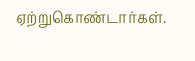ஏற்றுகொண்டார்கள்.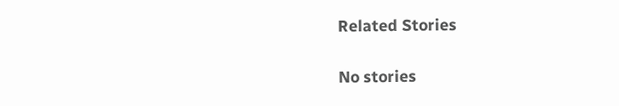Related Stories

No stories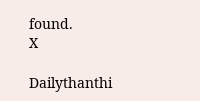found.
X

Dailythanthi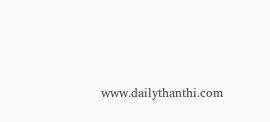www.dailythanthi.com